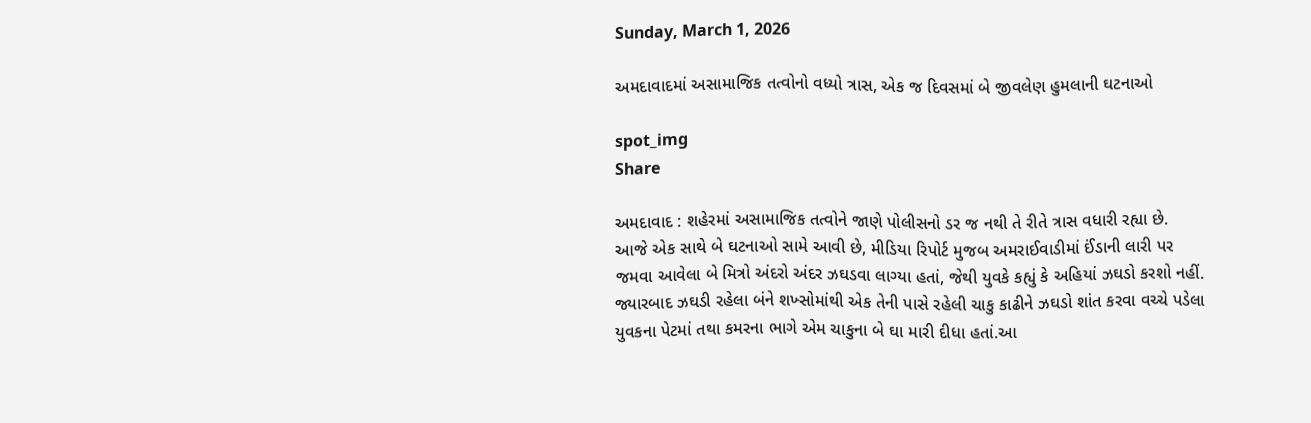Sunday, March 1, 2026

અમદાવાદમાં અસામાજિક તત્વોનો વધ્યો ત્રાસ, એક જ દિવસમાં બે જીવલેણ હુમલાની ઘટનાઓ

spot_img
Share

અમદાવાદ : શહેરમાં અસામાજિક તત્વોને જાણે પોલીસનો ડર જ નથી તે રીતે ત્રાસ વધારી રહ્યા છે. આજે એક સાથે બે ઘટનાઓ સામે આવી છે, મીડિયા રિપોર્ટ મુજબ અમરાઈવાડીમાં ઈંડાની લારી પર જમવા આવેલા બે મિત્રો અંદરો અંદર ઝઘડવા લાગ્યા હતાં, જેથી યુવકે કહ્યું કે અહિયાં ઝઘડો કરશો નહીં. જ્યારબાદ ઝઘડી રહેલા બંને શખ્સોમાંથી એક તેની પાસે રહેલી ચાકુ કાઢીને ઝઘડો શાંત કરવા વચ્ચે પડેલા યુવકના પેટમાં તથા કમરના ભાગે એમ ચાકુના બે ઘા મારી દીધા હતાં.આ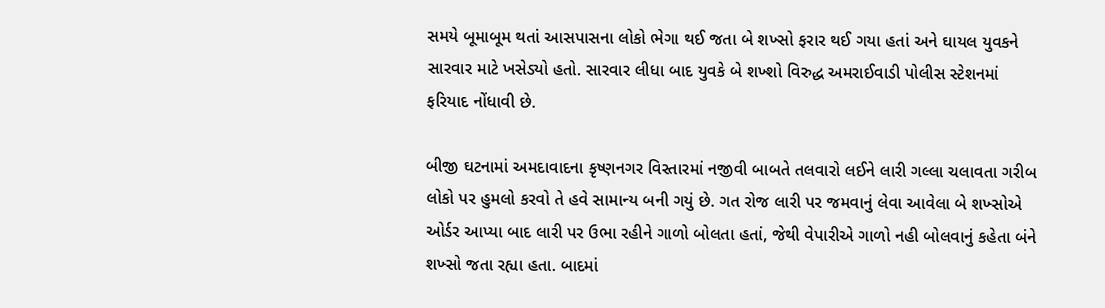સમયે બૂમાબૂમ થતાં આસપાસના લોકો ભેગા થઈ જતા બે શખ્સો ફરાર થઈ ગયા હતાં અને ઘાયલ યુવકને સારવાર માટે ખસેડ્યો હતો. સારવાર લીધા બાદ યુવકે બે શખ્શો વિરુદ્ધ અમરાઈવાડી પોલીસ સ્ટેશનમાં ફરિયાદ નોંધાવી છે.

બીજી ઘટનામાં અમદાવાદના કૃષ્ણનગર વિસ્તારમાં નજીવી બાબતે તલવારો લઈને લારી ગલ્લા ચલાવતા ગરીબ લોકો પર હુમલો કરવો તે હવે સામાન્ય બની ગયું છે. ગત રોજ લારી પર જમવાનું લેવા આવેલા બે શખ્સોએ ઓર્ડર આપ્યા બાદ લારી પર ઉભા રહીને ગાળો બોલતા હતાં, જેથી વેપારીએ ગાળો નહી બોલવાનું કહેતા બંને શખ્સો જતા રહ્યા હતા. બાદમાં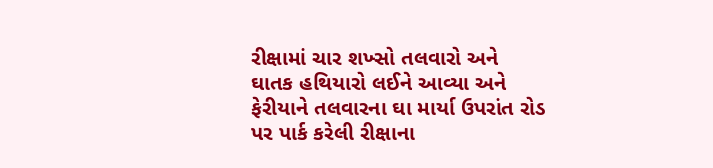રીક્ષામાં ચાર શખ્સો તલવારો અને ઘાતક હથિયારો લઈને આવ્યા અને ફેરીયાને તલવારના ઘા માર્યા ઉપરાંત રોડ પર પાર્ક કરેલી રીક્ષાના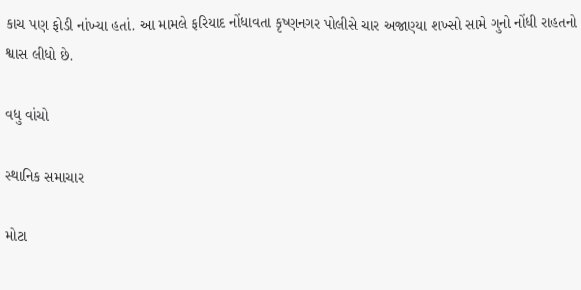કાચ પણ ફોડી નાંખ્યા હતાં. આ મામલે ફરિયાદ નોંધાવતા કૃષ્ણનગર પોલીસે ચાર અજાણ્યા શખ્સો સામે ગુનો નોંધી રાહતનો શ્વાસ લીધો છે.

વધુ વાંચો

સ્થાનિક સમાચાર

મોટા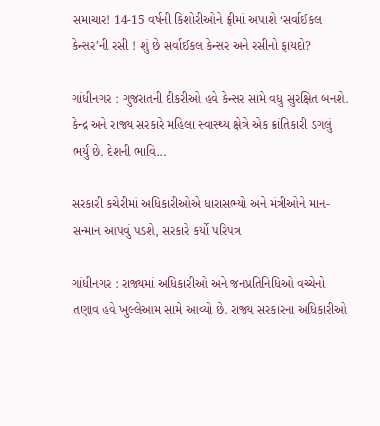સમાચાર! 14-15 વર્ષની કિશોરીઓને ફ્રીમાં અપાશે ‘સર્વાઈકલ કેન્સર’ની રસી ! શું છે સર્વાઈકલ કેન્સર અને રસીનો ફાયદો?

ગાંધીનગર : ગુજરાતની દીકરીઓ હવે કેન્સર સામે વધુ સુરક્ષિત બનશે. કેન્દ્ર અને રાજ્ય સરકારે મહિલા સ્વાસ્થ્ય ક્ષેત્રે એક ક્રાંતિકારી ડગલું ભર્યું છે. દેશની ભાવિ...

સરકારી કચેરીમાં અધિકારીઓએ ધારાસભ્યો અને મંત્રીઓને માન-સન્માન આપવું પડશે, સરકારે કર્યો પરિપત્ર

ગાંધીનગર : રાજ્યમાં અધિકારીઓ અને જનપ્રતિનિધિઓ વચ્ચેનો તણાવ હવે ખુલ્લેઆમ સામે આવ્યો છે. રાજ્ય સરકારના અધિકારીઓ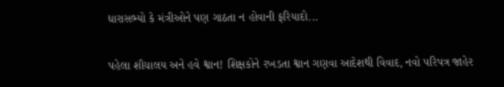ધારાસભ્યો કે મંત્રીઓને પણ ગાઠતા ન હોવાની ફરિયાદો...

પહેલા શૌચાલય અને હવે શ્વાન! શિક્ષકોને રખડતા શ્વાન ગણવા આદેશથી વિવાદ, નવો પરિપત્ર જાહેર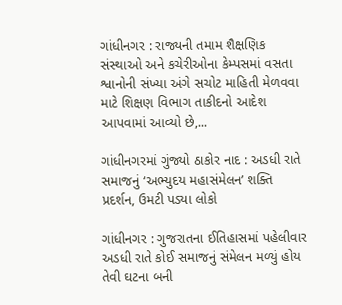ગાંધીનગર : રાજ્યની તમામ શૈક્ષણિક સંસ્થાઓ અને કચેરીઓના કેમ્પસમાં વસતા શ્વાનોની સંખ્યા અંગે સચોટ માહિતી મેળવવા માટે શિક્ષણ વિભાગ તાકીદનો આદેશ આપવામાં આવ્યો છે,...

ગાંધીનગરમાં ગુંજ્યો ઠાકોર નાદ : અડધી રાતે સમાજનું ‘અભ્યુદય મહાસંમેલન’ શક્તિ પ્રદર્શન, ઉમટી પડ્યા લોકો

ગાંધીનગર : ગુજરાતના ઈતિહાસમાં પહેલીવાર અડધી રાતે કોઈ સમાજનું સંમેલન મળ્યું હોય તેવી ઘટના બની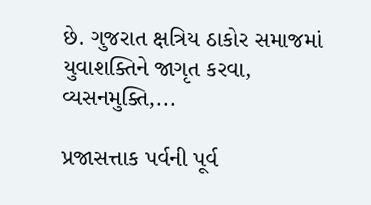છે. ગુજરાત ક્ષત્રિય ઠાકોર સમાજમાં યુવાશક્તિને જાગૃત કરવા, વ્યસનમુક્તિ,...

પ્રજાસત્તાક પર્વની પૂર્વ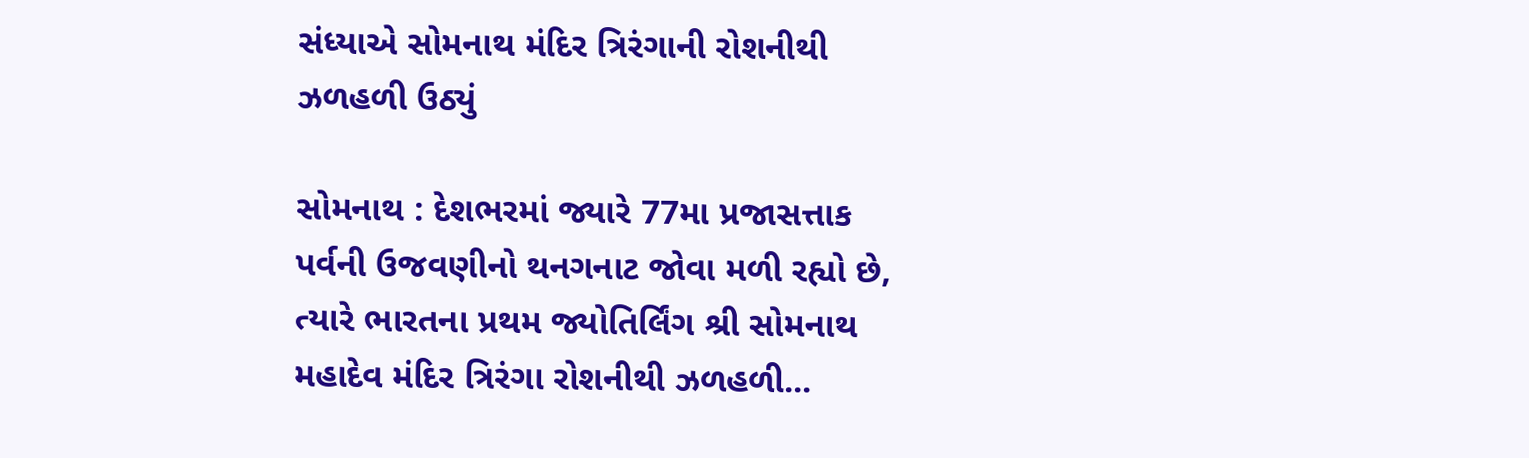સંધ્યાએ સોમનાથ મંદિર ત્રિરંગાની રોશનીથી ઝળહળી ઉઠ્યું

સોમનાથ : દેશભરમાં જ્યારે 77મા પ્રજાસત્તાક પર્વની ઉજવણીનો થનગનાટ જોવા મળી રહ્યો છે, ત્યારે ભારતના પ્રથમ જ્યોતિર્લિંગ શ્રી સોમનાથ મહાદેવ મંદિર ત્રિરંગા રોશનીથી ઝળહળી...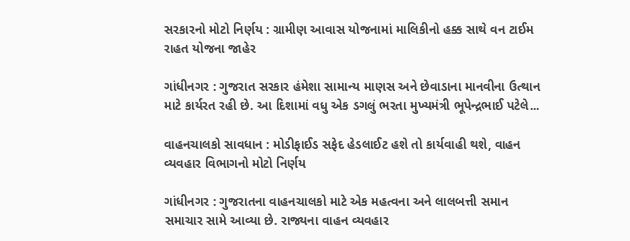સરકારનો મોટો નિર્ણય : ગ્રામીણ આવાસ યોજનામાં માલિકીનો હક્ક સાથે વન ટાઈમ રાહત યોજના જાહેર

ગાંધીનગર : ગુજરાત સરકાર હંમેશા સામાન્ય માણસ અને છેવાડાના માનવીના ઉત્થાન માટે કાર્યરત રહી છે. આ દિશામાં વધુ એક ડગલું ભરતા મુખ્યમંત્રી ભૂપેન્દ્રભાઈ પટેલે...

વાહનચાલકો સાવધાન : મોડીફાઈડ સફેદ હેડલાઈટ હશે તો કાર્યવાહી થશે, વાહન વ્યવહાર વિભાગનો મોટો નિર્ણય

ગાંધીનગર : ગુજરાતના વાહનચાલકો માટે એક મહત્વના અને લાલબત્તી સમાન સમાચાર સામે આવ્યા છે. રાજ્યના વાહન વ્યવહાર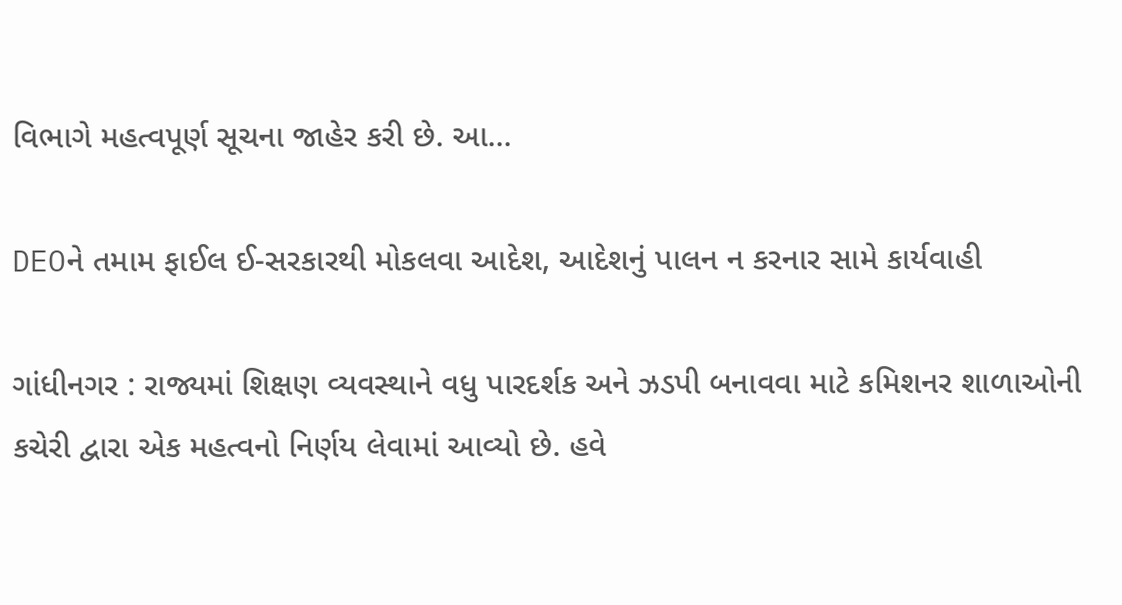વિભાગે મહત્વપૂર્ણ સૂચના જાહેર કરી છે. આ...

DEOને તમામ ફાઈલ ઈ-સરકારથી મોકલવા આદેશ, આદેશનું પાલન ન કરનાર સામે કાર્યવાહી

ગાંધીનગર : રાજ્યમાં શિક્ષણ વ્યવસ્થાને વધુ પારદર્શક અને ઝડપી બનાવવા માટે કમિશનર શાળાઓની કચેરી દ્વારા એક મહત્વનો નિર્ણય લેવામાં આવ્યો છે. હવે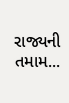રાજ્યની તમામ...